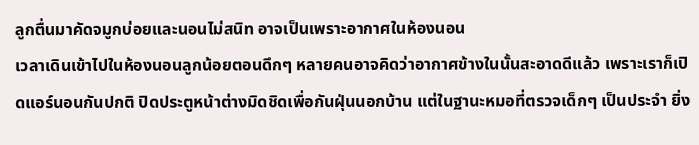ลูกตื่นมาคัดจมูกบ่อยและนอนไม่สนิท อาจเป็นเพราะอากาศในห้องนอน
เวลาเดินเข้าไปในห้องนอนลูกน้อยตอนดึกๆ หลายคนอาจคิดว่าอากาศข้างในนั้นสะอาดดีแล้ว เพราะเราก็เปิดแอร์นอนกันปกติ ปิดประตูหน้าต่างมิดชิดเพื่อกันฝุ่นนอกบ้าน แต่ในฐานะหมอที่ตรวจเด็กๆ เป็นประจำ ยิ่ง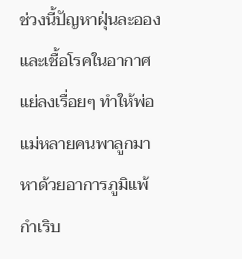ช่วงนี้ปัญหาฝุ่นละอองและเชื้อโรคในอากาศแย่ลงเรื่อยๆ ทำให้พ่อแม่หลายคนพาลูกมาหาด้วยอาการภูมิแพ้ กำเริบ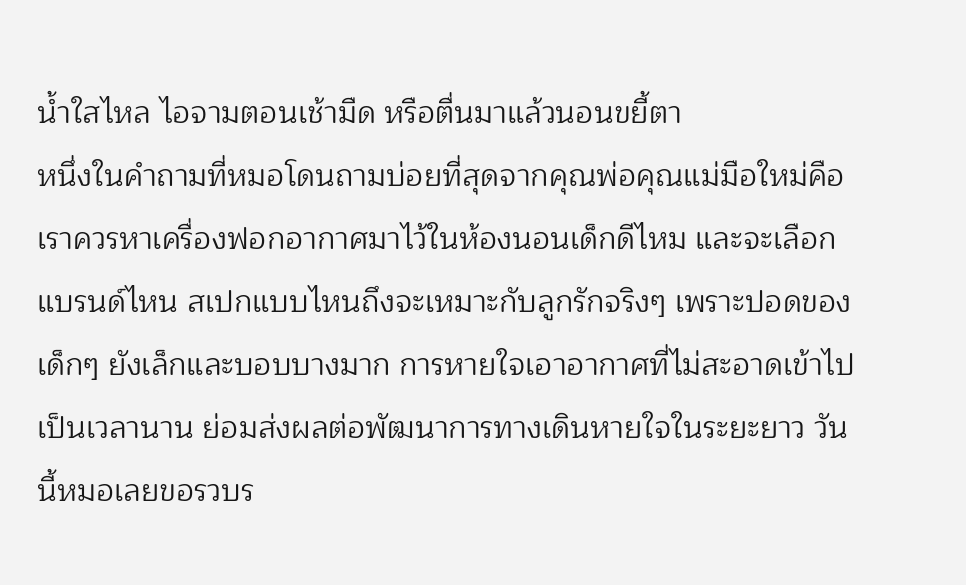น้ำใสไหล ไอจามตอนเช้ามืด หรือตื่นมาแล้วนอนขยี้ตา
หนึ่งในคำถามที่หมอโดนถามบ่อยที่สุดจากคุณพ่อคุณแม่มือใหม่คือ เราควรหาเครื่องฟอกอากาศมาไว้ในห้องนอนเด็กดีไหม และจะเลือกแบรนด์ไหน สเปกแบบไหนถึงจะเหมาะกับลูกรักจริงๆ เพราะปอดของเด็กๆ ยังเล็กและบอบบางมาก การหายใจเอาอากาศที่ไม่สะอาดเข้าไปเป็นเวลานาน ย่อมส่งผลต่อพัฒนาการทางเดินหายใจในระยะยาว วันนี้หมอเลยขอรวบร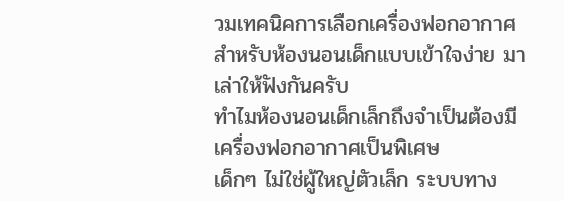วมเทคนิคการเลือกเครื่องฟอกอากาศสำหรับห้องนอนเด็กแบบเข้าใจง่าย มาเล่าให้ฟังกันครับ
ทำไมห้องนอนเด็กเล็กถึงจำเป็นต้องมีเครื่องฟอกอากาศเป็นพิเศษ
เด็กๆ ไม่ใช่ผู้ใหญ่ตัวเล็ก ระบบทาง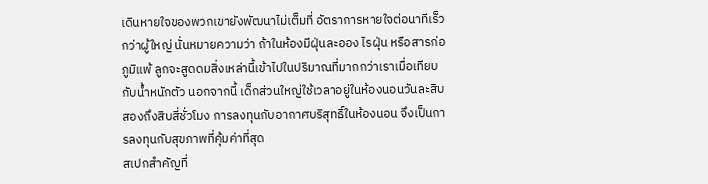เดินหายใจของพวกเขายังพัฒนาไม่เต็มที่ อัตราการหายใจต่อนาทีเร็วกว่าผู้ใหญ่ นั่นหมายความว่า ถ้าในห้องมีฝุ่นละออง ไรฝุ่น หรือสารก่อภูมิแพ้ ลูกจะสูดดมสิ่งเหล่านี้เข้าไปในปริมาณที่มากกว่าเราเมื่อเทียบกับน้ำหนักตัว นอกจากนี้ เด็กส่วนใหญ่ใช้เวลาอยู่ในห้องนอนวันละสิบสองถึงสิบสี่ชั่วโมง การลงทุนกับอากาศบริสุทธิ์ในห้องนอน จึงเป็นการลงทุนกับสุขภาพที่คุ้มค่าที่สุด
สเปกสำคัญที่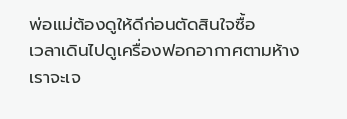พ่อแม่ต้องดูให้ดีก่อนตัดสินใจซื้อ
เวลาเดินไปดูเครื่องฟอกอากาศตามห้าง เราจะเจ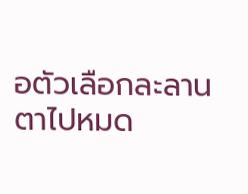อตัวเลือกละลานตาไปหมด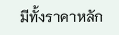มีทั้งราคาหลัก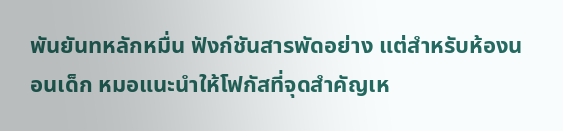พันยันทหลักหมื่น ฟังก์ชันสารพัดอย่าง แต่สำหรับห้องนอนเด็ก หมอแนะนำให้โฟกัสที่จุดสำคัญเห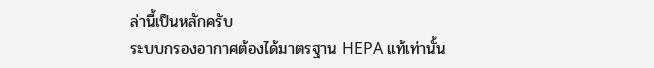ล่านี้เป็นหลักครับ
ระบบกรองอากาศต้องได้มาตรฐาน HEPA แท้เท่านั้น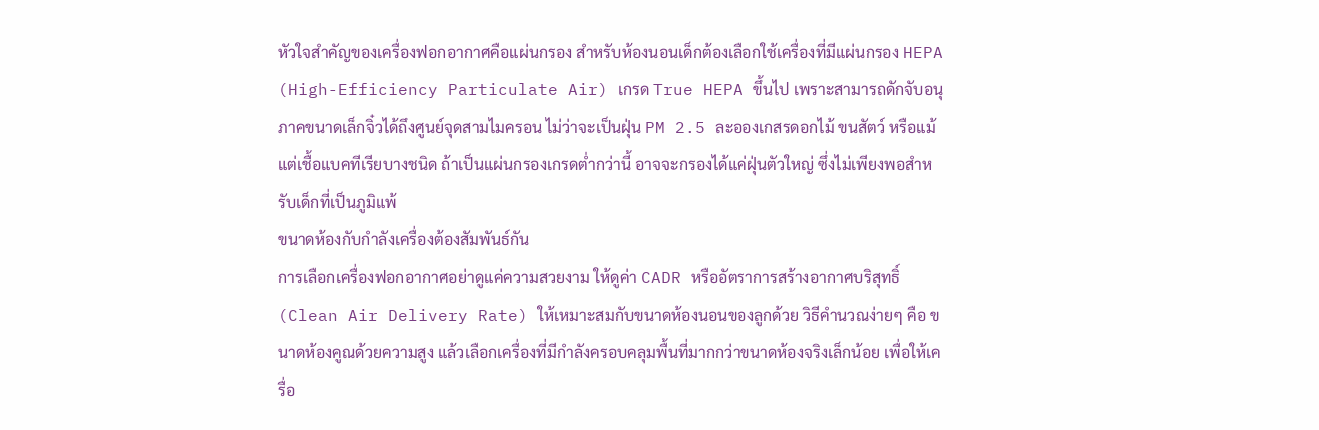หัวใจสำคัญของเครื่องฟอกอากาศคือแผ่นกรอง สำหรับห้องนอนเด็กต้องเลือกใช้เครื่องที่มีแผ่นกรอง HEPA (High-Efficiency Particulate Air) เกรด True HEPA ขึ้นไป เพราะสามารถดักจับอนุภาคขนาดเล็กจิ๋วได้ถึงศูนย์จุดสามไมครอน ไม่ว่าจะเป็นฝุ่น PM 2.5 ละอองเกสรดอกไม้ ขนสัตว์ หรือแม้แต่เชื้อแบคทีเรียบางชนิด ถ้าเป็นแผ่นกรองเกรดต่ำกว่านี้ อาจจะกรองได้แค่ฝุ่นตัวใหญ่ ซึ่งไม่เพียงพอสำหรับเด็กที่เป็นภูมิแพ้
ขนาดห้องกับกำลังเครื่องต้องสัมพันธ์กัน
การเลือกเครื่องฟอกอากาศอย่าดูแค่ความสวยงาม ให้ดูค่า CADR หรืออัตราการสร้างอากาศบริสุทธิ์ (Clean Air Delivery Rate) ให้เหมาะสมกับขนาดห้องนอนของลูกด้วย วิธีคำนวณง่ายๆ คือ ขนาดห้องคูณด้วยความสูง แล้วเลือกเครื่องที่มีกำลังครอบคลุมพื้นที่มากกว่าขนาดห้องจริงเล็กน้อย เพื่อให้เครื่อ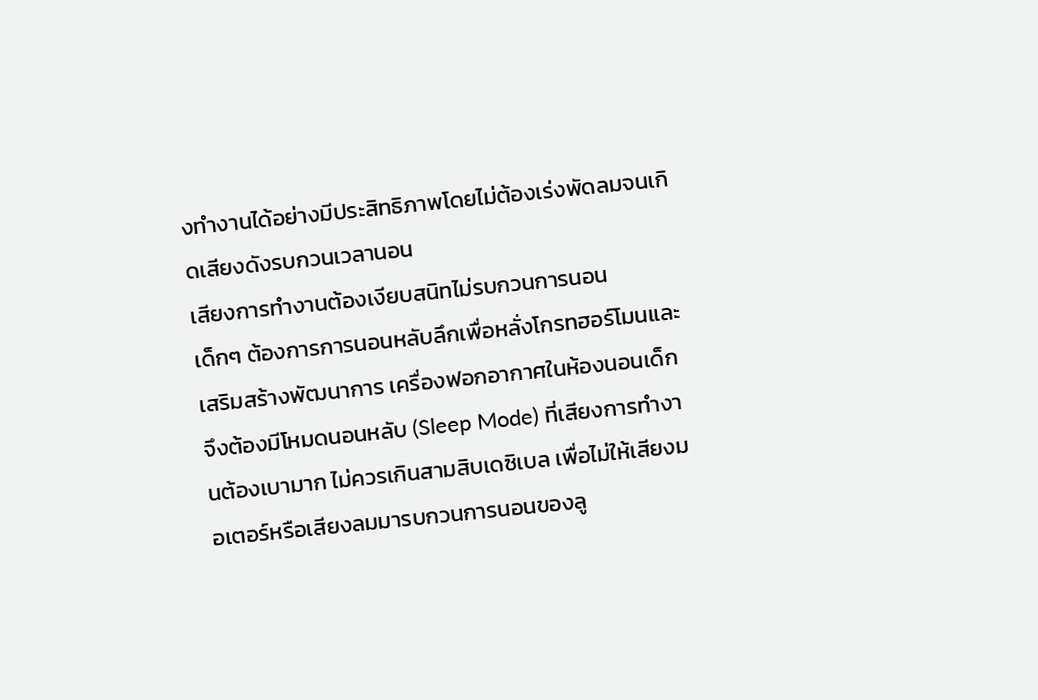งทำงานได้อย่างมีประสิทธิภาพโดยไม่ต้องเร่งพัดลมจนเกิดเสียงดังรบกวนเวลานอน
เสียงการทำงานต้องเงียบสนิทไม่รบกวนการนอน
เด็กๆ ต้องการการนอนหลับลึกเพื่อหลั่งโกรทฮอร์โมนและเสริมสร้างพัฒนาการ เครื่องฟอกอากาศในห้องนอนเด็กจึงต้องมีโหมดนอนหลับ (Sleep Mode) ที่เสียงการทำงานต้องเบามาก ไม่ควรเกินสามสิบเดซิเบล เพื่อไม่ให้เสียงมอเตอร์หรือเสียงลมมารบกวนการนอนของลู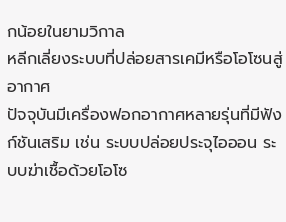กน้อยในยามวิกาล
หลีกเลี่ยงระบบที่ปล่อยสารเคมีหรือโอโซนสู่อากาศ
ปัจจุบันมีเครื่องฟอกอากาศหลายรุ่นที่มีฟังก์ชันเสริม เช่น ระบบปล่อยประจุไอออน ระบบฆ่าเชื้อด้วยโอโซ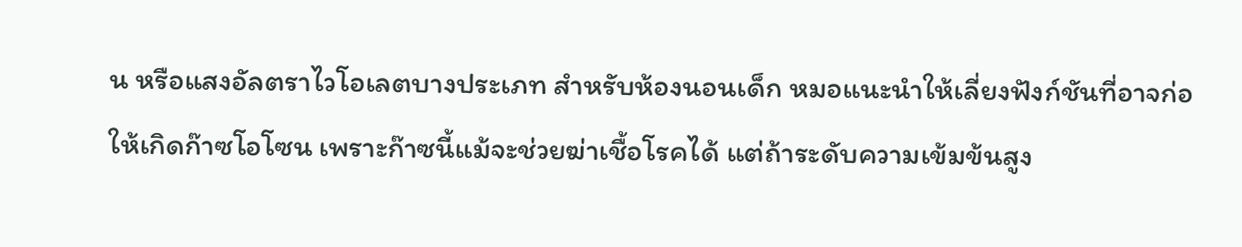น หรือแสงอัลตราไวโอเลตบางประเภท สำหรับห้องนอนเด็ก หมอแนะนำให้เลี่ยงฟังก์ชันที่อาจก่อให้เกิดก๊าซโอโซน เพราะก๊าซนี้แม้จะช่วยฆ่าเชื้อโรคได้ แต่ถ้าระดับความเข้มข้นสูง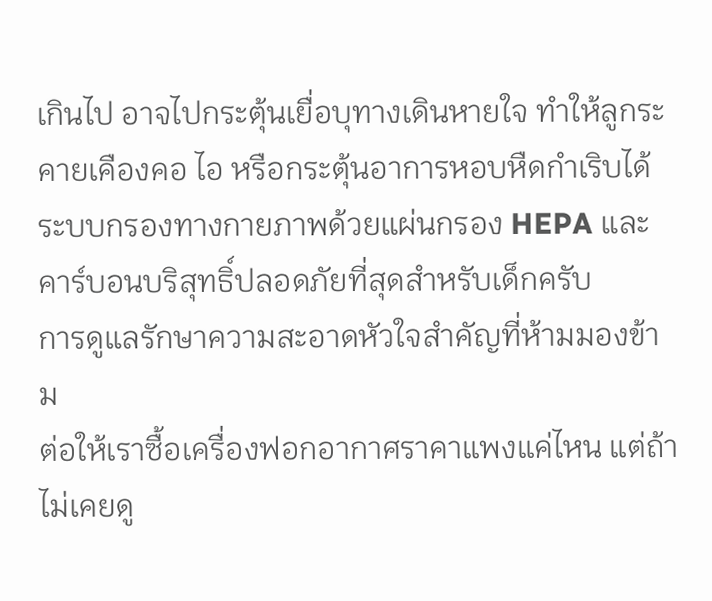เกินไป อาจไปกระตุ้นเยื่อบุทางเดินหายใจ ทำให้ลูกระคายเคืองคอ ไอ หรือกระตุ้นอาการหอบหืดกำเริบได้ ระบบกรองทางกายภาพด้วยแผ่นกรอง HEPA และคาร์บอนบริสุทธิ์ปลอดภัยที่สุดสำหรับเด็กครับ
การดูแลรักษาความสะอาดหัวใจสำคัญที่ห้ามมองข้าม
ต่อให้เราซื้อเครื่องฟอกอากาศราคาแพงแค่ไหน แต่ถ้าไม่เคยดู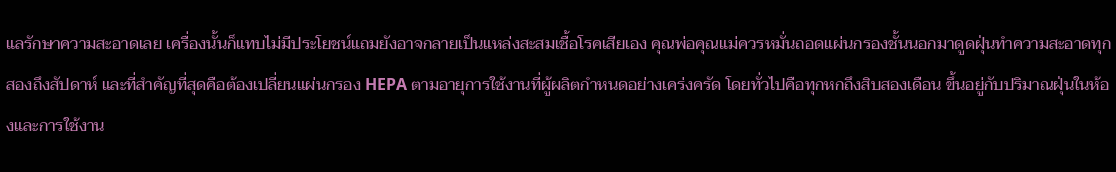แลรักษาความสะอาดเลย เครื่องนั้นก็แทบไม่มีประโยชน์แถมยังอาจกลายเป็นแหล่งสะสมเชื้อโรคเสียเอง คุณพ่อคุณแม่ควรหมั่นถอดแผ่นกรองชั้นนอกมาดูดฝุ่นทำความสะอาดทุกสองถึงสัปดาห์ และที่สำคัญที่สุดคือต้องเปลี่ยนแผ่นกรอง HEPA ตามอายุการใช้งานที่ผู้ผลิตกำหนดอย่างเคร่งครัด โดยทั่วไปคือทุกหกถึงสิบสองเดือน ขึ้นอยู่กับปริมาณฝุ่นในห้องและการใช้งาน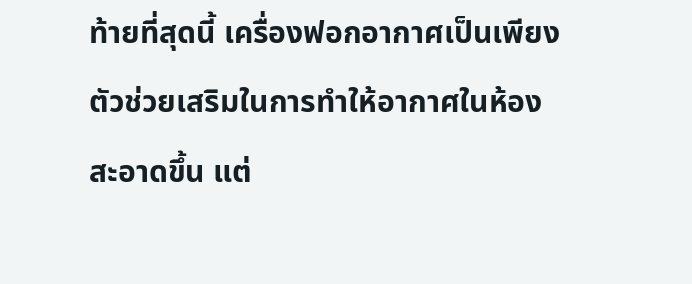ท้ายที่สุดนี้ เครื่องฟอกอากาศเป็นเพียงตัวช่วยเสริมในการทำให้อากาศในห้องสะอาดขึ้น แต่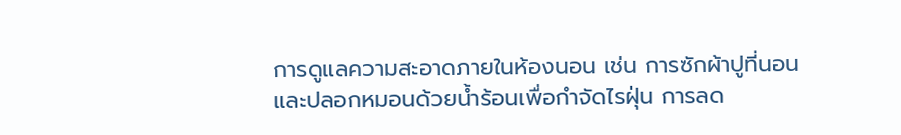การดูแลความสะอาดภายในห้องนอน เช่น การซักผ้าปูที่นอนและปลอกหมอนด้วยน้ำร้อนเพื่อกำจัดไรฝุ่น การลด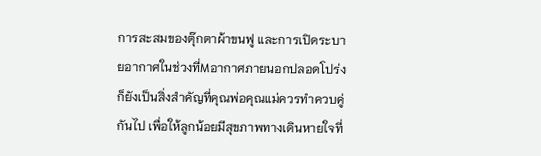การสะสมของตุ๊กตาผ้าขนฟู และการเปิดระบายอากาศในช่วงที่Mอากาศภายนอกปลอดโปร่ง ก็ยังเป็นสิ่งสำคัญที่คุณพ่อคุณแม่ควรทำควบคู่กันไป เพื่อให้ลูกน้อยมีสุขภาพทางเดินหายใจที่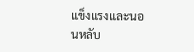แข็งแรงและนอนหลับ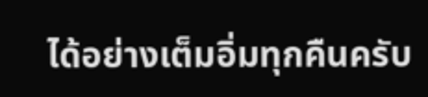ได้อย่างเต็มอิ่มทุกคืนครับ